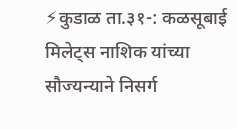⚡कुडाळ ता.३१-: कळसूबाई मिलेट्स नाशिक यांच्या सौज्यन्याने निसर्ग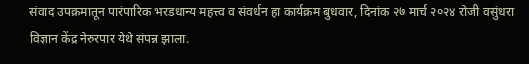संवाद उपक्रमातून पारंपारिक भरडधान्य महत्त्व व संवर्धन हा कार्यक्रम बुधवार, दिनांक २७ मार्च २०२४ रोजी वसुंधरा विज्ञान केंद्र नेरुरपार येथे संपन्न झाला.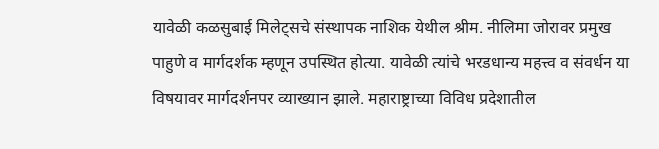यावेळी कळसुबाई मिलेट्सचे संस्थापक नाशिक येथील श्रीम. नीलिमा जोरावर प्रमुख पाहुणे व मार्गदर्शक म्हणून उपस्थित होत्या. यावेळी त्यांचे भरडधान्य महत्त्व व संवर्धन या विषयावर मार्गदर्शनपर व्याख्यान झाले. महाराष्ट्राच्या विविध प्रदेशातील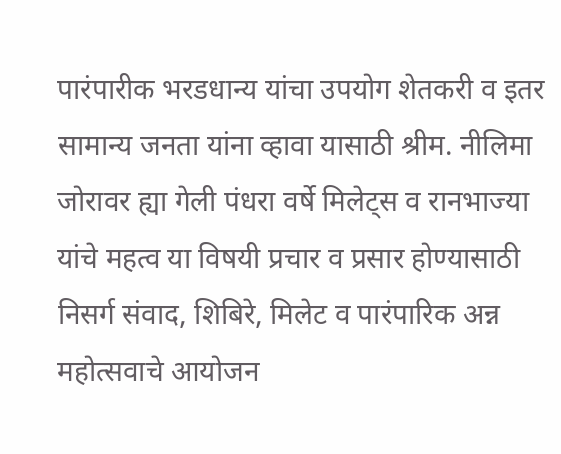पारंपारीक भरडधान्य यांचा उपयोग शेतकरी व इतर सामान्य जनता यांना व्हावा यासाठी श्रीम. नीलिमा जोरावर ह्या गेली पंधरा वर्षे मिलेट्स व रानभाज्या यांचे महत्व या विषयी प्रचार व प्रसार होण्यासाठी निसर्ग संवाद, शिबिरे, मिलेट व पारंपारिक अन्न महोत्सवाचे आयोजन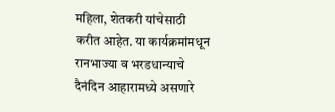महिला, शेतकरी यांचेसाठी करीत आहेत. या कार्यक्रमांमधून रानभाज्या व भरडधान्याचे दैनंदिन आहारामध्ये असणारे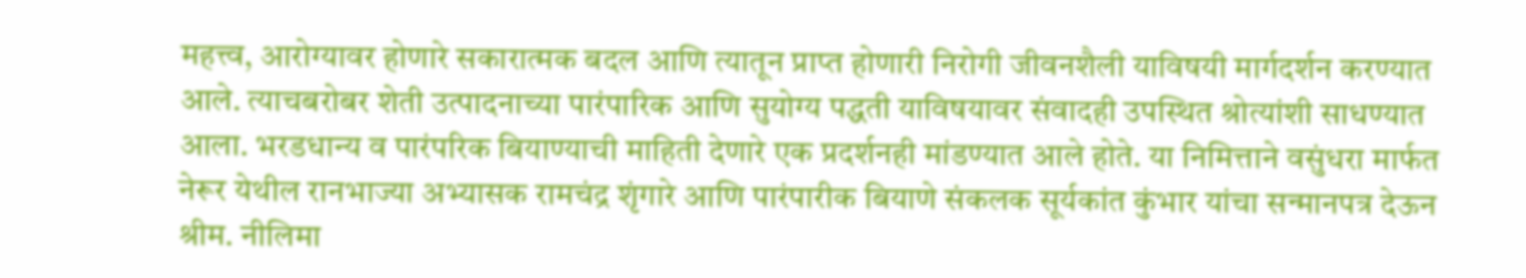महत्त्व, आरोग्यावर होणारे सकारात्मक बदल आणि त्यातून प्राप्त होणारी निरोगी जीवनशैली याविषयी मार्गदर्शन करण्यात आले. त्याचबरोबर शेती उत्पादनाच्या पारंपारिक आणि सुयोग्य पद्धती याविषयावर संवादही उपस्थित श्रोत्यांशी साधण्यात आला. भरडधान्य व पारंपरिक बियाण्याची माहिती देणारे एक प्रदर्शनही मांडण्यात आले होते. या निमित्ताने वसुंधरा मार्फत नेरूर येथील रानभाज्या अभ्यासक रामचंद्र शृंगारे आणि पारंपारीक बियाणे संकलक सूर्यकांत कुंभार यांचा सन्मानपत्र देऊन श्रीम. नीलिमा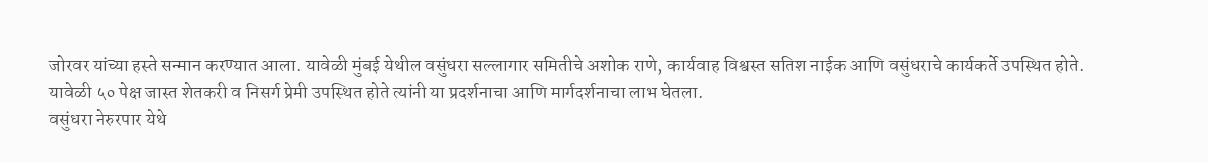जोरवर यांच्या हस्ते सन्मान करण्यात आला. यावेळी मुंबई येथील वसुंधरा सल्लागार समितीचे अशोक राणे, कार्यवाह विश्वस्त सतिश नाईक आणि वसुंधराचे कार्यकर्ते उपस्थित होते. यावेळी ५० पेक्ष जास्त शेतकरी व निसर्ग प्रेमी उपस्थित होते त्यांनी या प्रदर्शनाचा आणि मार्गदर्शनाचा लाभ घेतला.
वसुंधरा नेरुरपार येथे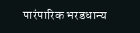पारंपारिक भरडधान्य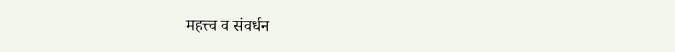महत्त्व व संवर्धन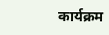कार्यक्रम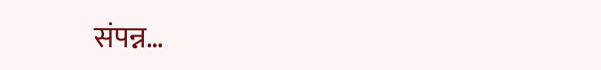संपन्न…